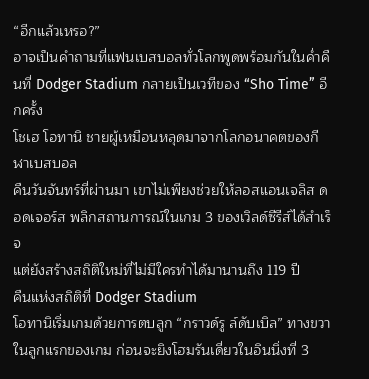“อีกแล้วเหรอ?”
อาจเป็นคำถามที่แฟนเบสบอลทั่วโลกพูดพร้อมกันในค่ำคืนที่ Dodger Stadium กลายเป็นเวทีของ “Sho Time” อีกครั้ง
โชเฮ โอทานิ ชายผู้เหมือนหลุดมาจากโลกอนาคตของกีฬาเบสบอล
คืนวันจันทร์ที่ผ่านมา เขาไม่เพียงช่วยให้ลอสแอนเจลิส ดอดเจอร์ส พลิกสถานการณ์ในเกม 3 ของเวิลด์ซีรีส์ได้สำเร็จ
แต่ยังสร้างสถิติใหม่ที่ไม่มีใครทำได้มานานถึง 119 ปี
คืนแห่งสถิติที่ Dodger Stadium
โอทานิเริ่มเกมด้วยการตบลูก “กราวด์รู ล์ดับเบิล” ทางขวาในลูกแรกของเกม ก่อนจะยิงโฮมรันเดี่ยวในอินนิ่งที่ 3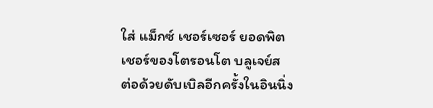ใส่ แม็กซ์ เชอร์เซอร์ ยอดพิตเชอร์ของโตรอนโต บลูเจย์ส
ต่อด้วยดับเบิลอีกครั้งในอินนิ่ง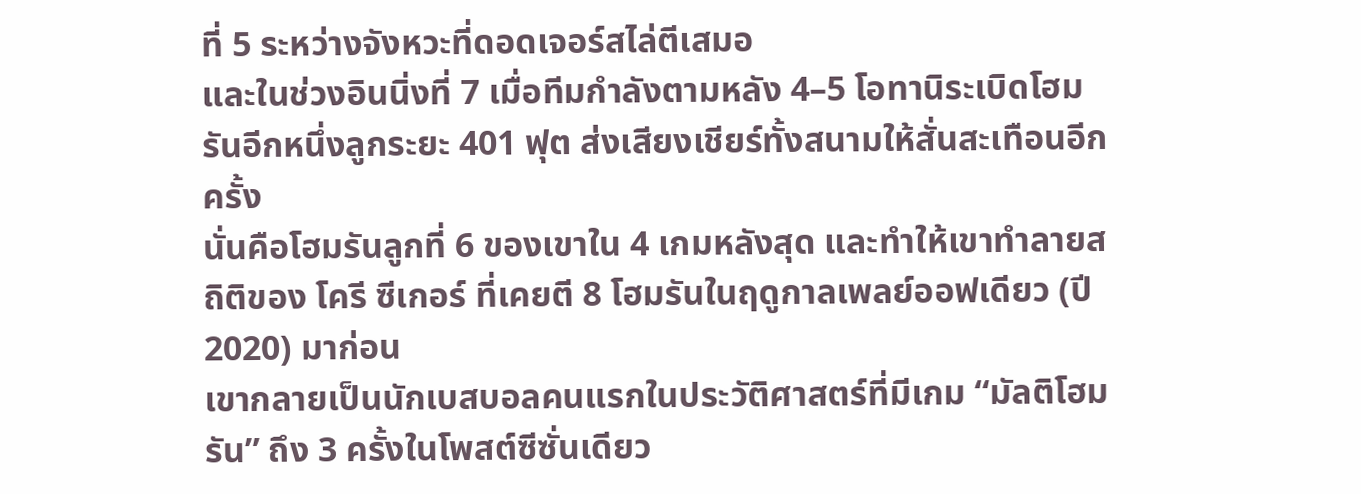ที่ 5 ระหว่างจังหวะที่ดอดเจอร์สไล่ตีเสมอ
และในช่วงอินนิ่งที่ 7 เมื่อทีมกำลังตามหลัง 4–5 โอทานิระเบิดโฮมรันอีกหนึ่งลูกระยะ 401 ฟุต ส่งเสียงเชียร์ทั้งสนามให้สั่นสะเทือนอีกครั้ง
นั่นคือโฮมรันลูกที่ 6 ของเขาใน 4 เกมหลังสุด และทำให้เขาทำลายสถิติของ โครี ซีเกอร์ ที่เคยตี 8 โฮมรันในฤดูกาลเพลย์ออฟเดียว (ปี 2020) มาก่อน
เขากลายเป็นนักเบสบอลคนแรกในประวัติศาสตร์ที่มีเกม “มัลติโฮมรัน” ถึง 3 ครั้งในโพสต์ซีซั่นเดียว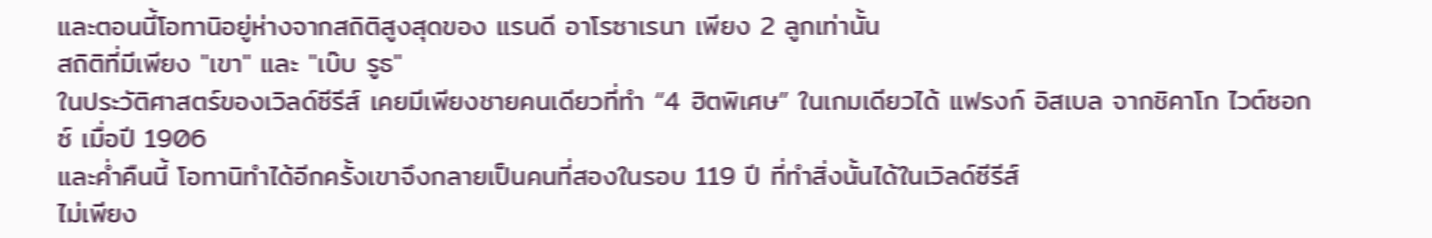และตอนนี้โอทานิอยู่ห่างจากสถิติสูงสุดของ แรนดี อาโรซาเรนา เพียง 2 ลูกเท่านั้น
สถิติที่มีเพียง "เขา" และ "เบ๊บ รูธ"
ในประวัติศาสตร์ของเวิลด์ซีรีส์ เคยมีเพียงชายคนเดียวที่ทำ “4 ฮิตพิเศษ” ในเกมเดียวได้ แฟรงก์ อิสเบล จากชิคาโก ไวต์ซอกซ์ เมื่อปี 1906
และค่ำคืนนี้ โอทานิทำได้อีกครั้งเขาจึงกลายเป็นคนที่สองในรอบ 119 ปี ที่ทำสิ่งนั้นได้ในเวิลด์ซีรีส์
ไม่เพียง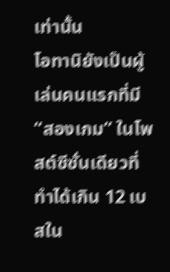เท่านั้น
โอทานิยังเป็นผู้เล่นคนแรกที่มี “สองเกม” ในโพสต์ซีซั่นเดียวที่ทำได้เกิน 12 เบสใน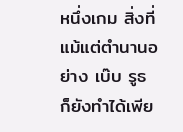หนึ่งเกม สิ่งที่แม้แต่ตำนานอย่าง เบ๊บ รูธ ก็ยังทำได้เพีย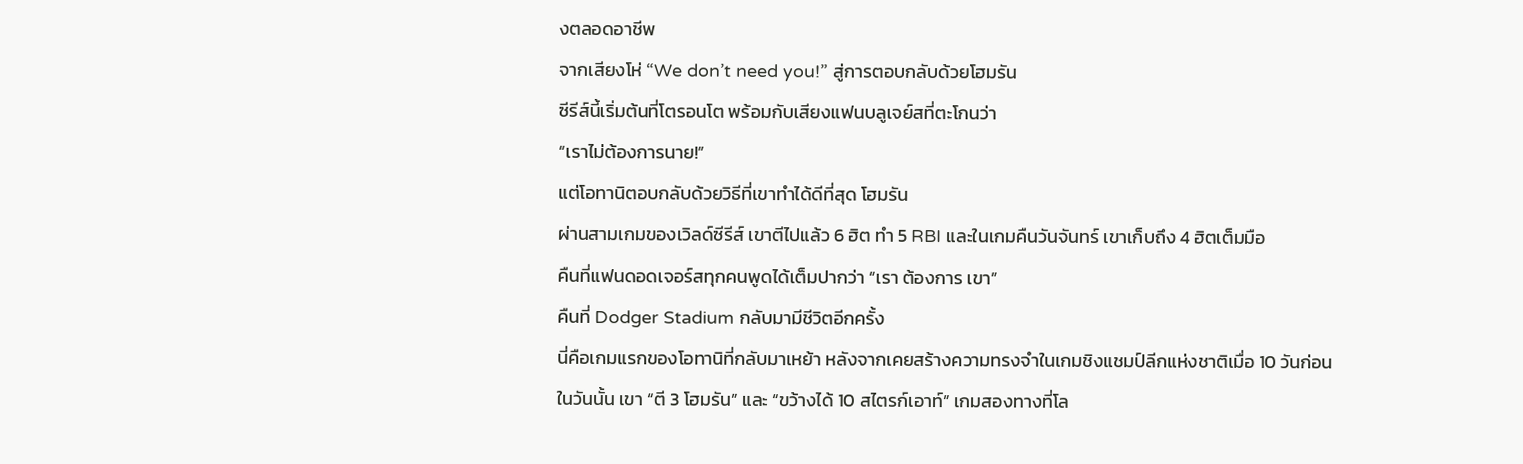งตลอดอาชีพ
จากเสียงโห่ “We don’t need you!” สู่การตอบกลับด้วยโฮมรัน
ซีรีส์นี้เริ่มต้นที่โตรอนโต พร้อมกับเสียงแฟนบลูเจย์สที่ตะโกนว่า
“เราไม่ต้องการนาย!”
แต่โอทานิตอบกลับด้วยวิธีที่เขาทำได้ดีที่สุด โฮมรัน
ผ่านสามเกมของเวิลด์ซีรีส์ เขาตีไปแล้ว 6 ฮิต ทำ 5 RBI และในเกมคืนวันจันทร์ เขาเก็บถึง 4 ฮิตเต็มมือ
คืนที่แฟนดอดเจอร์สทุกคนพูดได้เต็มปากว่า “เรา ต้องการ เขา”
คืนที่ Dodger Stadium กลับมามีชีวิตอีกครั้ง
นี่คือเกมแรกของโอทานิที่กลับมาเหย้า หลังจากเคยสร้างความทรงจำในเกมชิงแชมป์ลีกแห่งชาติเมื่อ 10 วันก่อน
ในวันนั้น เขา “ตี 3 โฮมรัน” และ “ขว้างได้ 10 สไตรก์เอาท์” เกมสองทางที่โล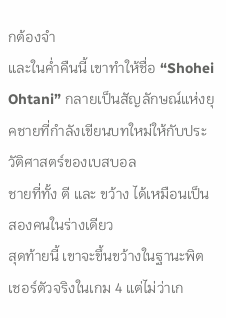กต้องจำ
และในค่ำคืนนี้ เขาทำให้ชื่อ “Shohei Ohtani” กลายเป็นสัญลักษณ์แห่งยุคชายที่กำลังเขียนบทใหม่ให้กับประวัติศาสตร์ของเบสบอล
ชายที่ทั้ง ตี และ ขว้าง ได้เหมือนเป็นสองคนในร่างเดียว
สุดท้ายนี้ เขาจะขึ้นขว้างในฐานะพิตเชอร์ตัวจริงในเกม 4 แต่ไม่ว่าเก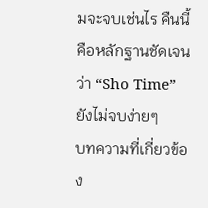มจะจบเช่นไร คืนนี้คือหลักฐานชัดเจนว่า “Sho Time” ยังไม่จบง่ายๆ
บทความที่เกี่ยวข้อง